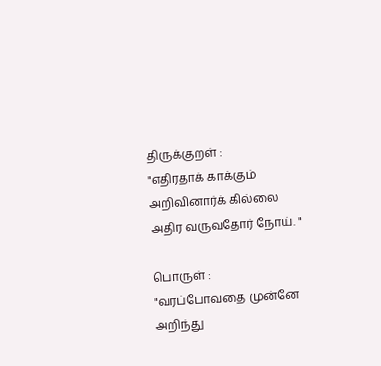திருக்குறள் :
"எதிரதாக் காக்கும் அறிவினார்க் கில்லை
அதிர வருவதோர் நோய். "

பொருள் :
"வரப்போவதை முன்னே அறிந்து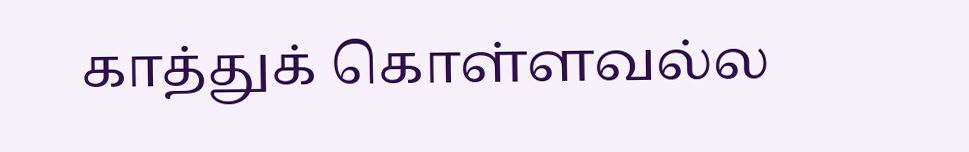காத்துக் கொள்ளவல்ல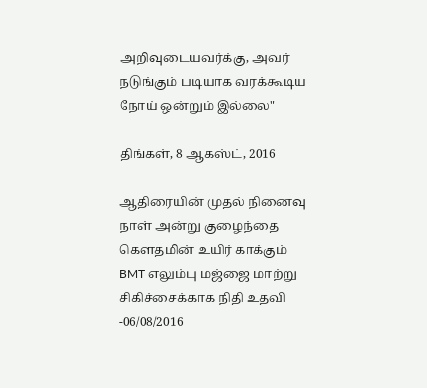அறிவுடையவர்க்கு, அவர் நடுங்கும் படியாக வரக்கூடிய நோய் ஒன்றும் இல்லை"

திங்கள், 8 ஆகஸ்ட், 2016

ஆதிரையின் முதல் நினைவு நாள் அன்று குழைந்தை கௌதமின் உயிர் காக்கும் BMT எலும்பு மஜ்ஜை மாற்று சிகிச்சைக்காக நிதி உதவி -06/08/2016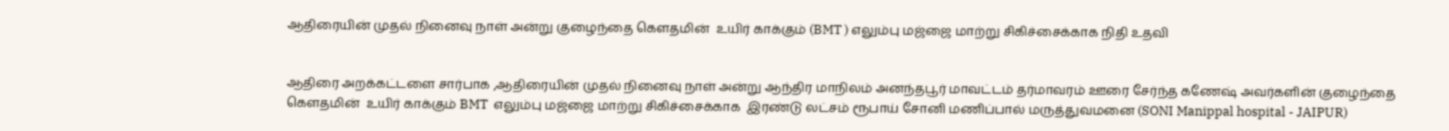ஆதிரையின் முதல் நினைவு நாள் அன்று குழைந்தை கௌதமின்  உயிர் காக்கும் (BMT ) எலும்பு மஜ்ஜை மாற்று சிகிச்சைக்காக நிதி உதவி


ஆதிரை அறக்கட்டளை சார்பாக ,ஆதிரையின் முதல் நினைவு நாள் அன்று ஆந்திர மாநிலம் அனந்தபூர் மாவட்டம் தர்மாவரம் ஊரை சேர்ந்த கணேஷ் அவர்களின் குழைந்தை கௌதமின்  உயிர் காக்கும் BMT  எலும்பு மஜ்ஜை மாற்று சிகிச்சைக்காக  இரண்டு லட்சம் ரூபாய் சோனி மணிப்பால் மருத்துவமனை (SONI Manippal hospital - JAIPUR)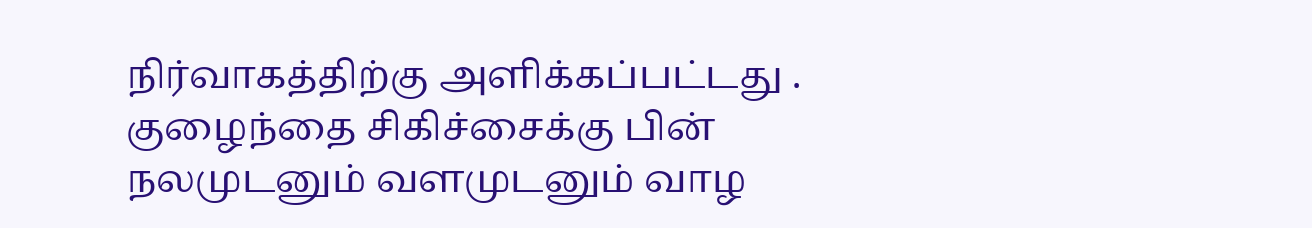நிர்வாகத்திற்கு அளிக்கப்பட்டது . குழைந்தை சிகிச்சைக்கு பின் நலமுடனும் வளமுடனும் வாழ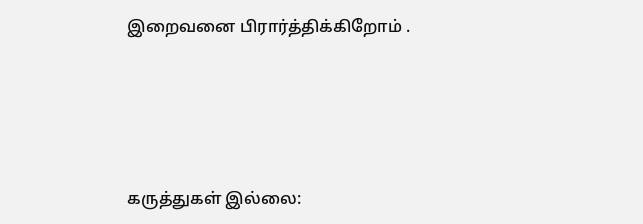இறைவனை பிரார்த்திக்கிறோம் .






கருத்துகள் இல்லை: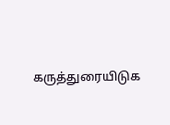கருத்துரையிடுக